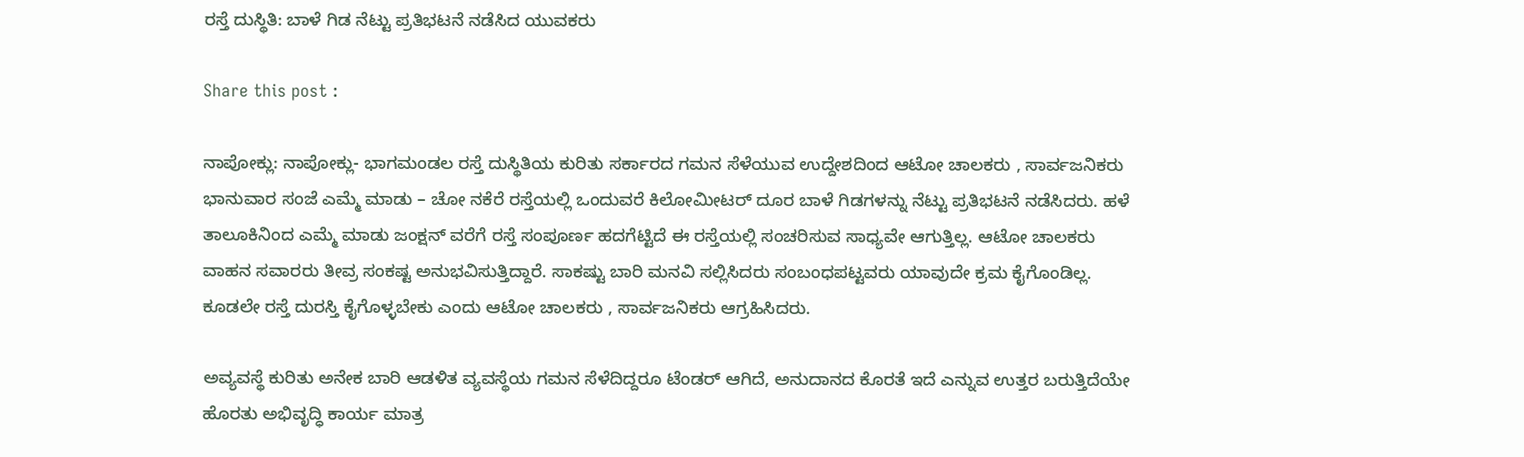ರಸ್ತೆ ದುಸ್ಥಿತಿ: ಬಾಳೆ ಗಿಡ ನೆಟ್ಟು ಪ್ರತಿಭಟನೆ ನಡೆಸಿದ ಯುವಕರು

Share this post :

ನಾಪೋಕ್ಲು: ನಾಪೋಕ್ಲು- ಭಾಗಮಂಡಲ ರಸ್ತೆ ದುಸ್ಥಿತಿಯ ಕುರಿತು ಸರ್ಕಾರದ ಗಮನ ಸೆಳೆಯುವ ಉದ್ದೇಶದಿಂದ ಆಟೋ ಚಾಲಕರು , ಸಾರ್ವಜನಿಕರು ಭಾನುವಾರ ಸಂಜೆ ಎಮ್ಮೆ ಮಾಡು – ಚೋ ನಕೆರೆ ರಸ್ತೆಯಲ್ಲಿ ಒಂದುವರೆ ಕಿಲೋಮೀಟರ್ ದೂರ ಬಾಳೆ ಗಿಡಗಳನ್ನು ನೆಟ್ಟು ಪ್ರತಿಭಟನೆ ನಡೆಸಿದರು. ಹಳೆ ತಾಲೂಕಿನಿಂದ ಎಮ್ಮೆ ಮಾಡು ಜಂಕ್ಷನ್ ವರೆಗೆ ರಸ್ತೆ ಸಂಪೂರ್ಣ ಹದಗೆಟ್ಟಿದೆ ಈ ರಸ್ತೆಯಲ್ಲಿ ಸಂಚರಿಸುವ ಸಾಧ್ಯವೇ ಆಗುತ್ತಿಲ್ಲ. ಆಟೋ ಚಾಲಕರು ವಾಹನ ಸವಾರರು ತೀವ್ರ ಸಂಕಷ್ಟ ಅನುಭವಿಸುತ್ತಿದ್ದಾರೆ. ಸಾಕಷ್ಟು ಬಾರಿ ಮನವಿ ಸಲ್ಲಿಸಿದರು ಸಂಬಂಧಪಟ್ಟವರು ಯಾವುದೇ ಕ್ರಮ ಕೈಗೊಂಡಿಲ್ಲ. ಕೂಡಲೇ ರಸ್ತೆ ದುರಸ್ತಿ ಕೈಗೊಳ್ಳಬೇಕು ಎಂದು ಆಟೋ ಚಾಲಕರು , ಸಾರ್ವಜನಿಕರು ಆಗ್ರಹಿಸಿದರು.

ಅವ್ಯವಸ್ಥೆ ಕುರಿತು ಅನೇಕ ಬಾರಿ ಆಡಳಿತ ವ್ಯವಸ್ಥೆಯ ಗಮನ ಸೆಳೆದಿದ್ದರೂ ಟೆಂಡರ್ ಆಗಿದೆ, ಅನುದಾನದ ಕೊರತೆ ಇದೆ ಎನ್ನುವ ಉತ್ತರ ಬರುತ್ತಿದೆಯೇ ಹೊರತು ಅಭಿವೃದ್ಧಿ ಕಾರ್ಯ ಮಾತ್ರ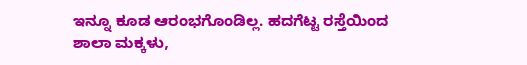ಇನ್ನೂ ಕೂಡ ಆರಂಭಗೊಂಡಿಲ್ಲ. ಹದಗೆಟ್ಟ ರಸ್ತೆಯಿಂದ ಶಾಲಾ ಮಕ್ಕಳು,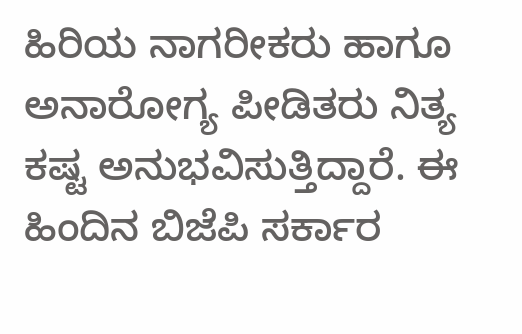ಹಿರಿಯ ನಾಗರೀಕರು ಹಾಗೂ ಅನಾರೋಗ್ಯ ಪೀಡಿತರು ನಿತ್ಯ ಕಷ್ಟ ಅನುಭವಿಸುತ್ತಿದ್ದಾರೆ. ಈ ಹಿಂದಿನ ಬಿಜೆಪಿ ಸರ್ಕಾರ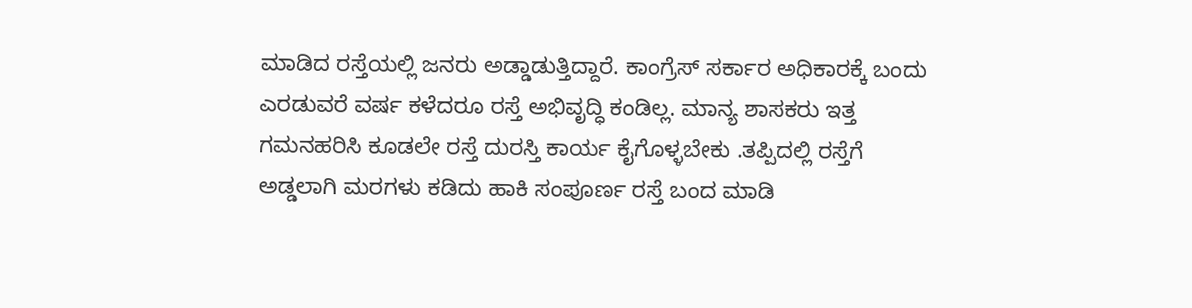ಮಾಡಿದ ರಸ್ತೆಯಲ್ಲಿ ಜನರು ಅಡ್ಡಾಡುತ್ತಿದ್ದಾರೆ. ಕಾಂಗ್ರೆಸ್ ಸರ್ಕಾರ ಅಧಿಕಾರಕ್ಕೆ ಬಂದು ಎರಡುವರೆ ವರ್ಷ ಕಳೆದರೂ ರಸ್ತೆ ಅಭಿವೃದ್ಧಿ ಕಂಡಿಲ್ಲ. ಮಾನ್ಯ ಶಾಸಕರು ಇತ್ತ ಗಮನಹರಿಸಿ ಕೂಡಲೇ ರಸ್ತೆ ದುರಸ್ತಿ ಕಾರ್ಯ ಕೈಗೊಳ್ಳಬೇಕು .ತಪ್ಪಿದಲ್ಲಿ ರಸ್ತೆಗೆ ಅಡ್ಡಲಾಗಿ ಮರಗಳು ಕಡಿದು ಹಾಕಿ ಸಂಪೂರ್ಣ ರಸ್ತೆ ಬಂದ ಮಾಡಿ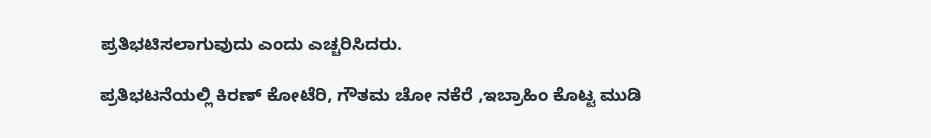ಪ್ರತಿಭಟಿಸಲಾಗುವುದು ಎಂದು ಎಚ್ಚರಿಸಿದರು.

ಪ್ರತಿಭಟನೆಯಲ್ಲಿ ಕಿರಣ್ ಕೋಟೆರಿ, ಗೌತಮ ಚೋ ನಕೆರೆ ,ಇಬ್ರಾಹಿಂ ಕೊಟ್ಟ ಮುಡಿ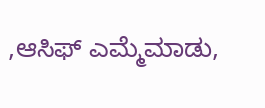,ಆಸಿಫ್ ಎಮ್ಮೆಮಾಡು,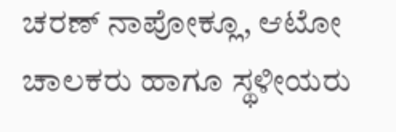ಚರಣ್ ನಾಪೋಕ್ಲೂ, ಆಟೋ ಚಾಲಕರು ಹಾಗೂ ಸ್ಥಳೀಯರು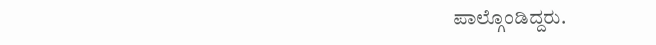ಪಾಲ್ಗೊಂಡಿದ್ದರು.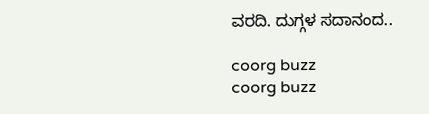ವರದಿ. ದುಗ್ಗಳ ಸದಾನಂದ..

coorg buzz
coorg buzz